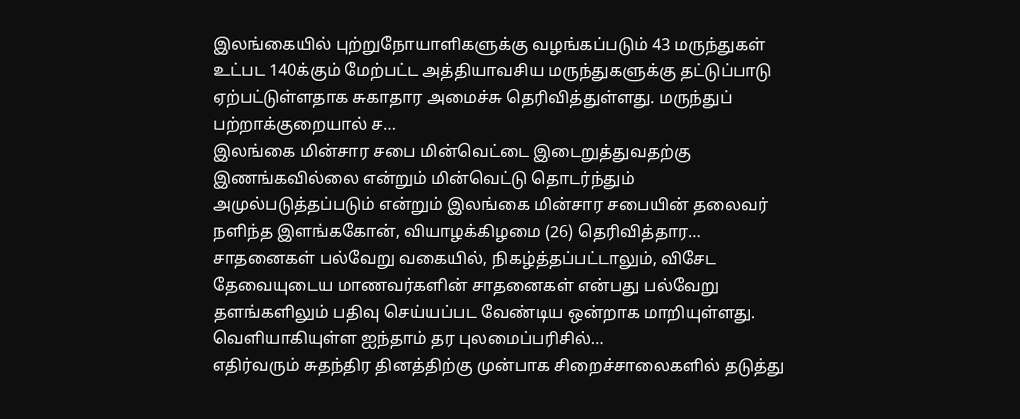இலங்கையில் புற்றுநோயாளிகளுக்கு வழங்கப்படும் 43 மருந்துகள் உட்பட 140க்கும் மேற்பட்ட அத்தியாவசிய மருந்துகளுக்கு தட்டுப்பாடு ஏற்பட்டுள்ளதாக சுகாதார அமைச்சு தெரிவித்துள்ளது. மருந்துப் பற்றாக்குறையால் ச…
இலங்கை மின்சார சபை மின்வெட்டை இடைறுத்துவதற்கு இணங்கவில்லை என்றும் மின்வெட்டு தொடர்ந்தும் அமுல்படுத்தப்படும் என்றும் இலங்கை மின்சார சபையின் தலைவர் நளிந்த இளங்ககோன், வியாழக்கிழமை (26) தெரிவித்தார…
சாதனைகள் பல்வேறு வகையில், நிகழ்த்தப்பட்டாலும், விசேட தேவையுடைய மாணவர்களின் சாதனைகள் என்பது பல்வேறு தளங்களிலும் பதிவு செய்யப்பட வேண்டிய ஒன்றாக மாறியுள்ளது. வெளியாகியுள்ள ஐந்தாம் தர புலமைப்பரிசில்…
எதிர்வரும் சுதந்திர தினத்திற்கு முன்பாக சிறைச்சாலைகளில் தடுத்து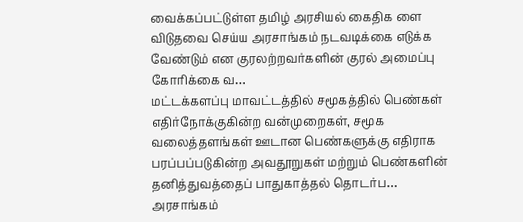வைக்கப்பட்டுள்ள தமிழ் அரசியல் கைதிக ளை விடுதவை செய்ய அரசாங்கம் நடவடிக்கை எடுக்க வேண்டும் என குரலற்றவர்களின் குரல் அமைப்பு கோரிக்கை வ…
மட்டக்களப்பு மாவட்டத்தில் சமூகத்தில் பெண்கள் எதிர்நோக்குகின்ற வன்முறைகள், சமூக வலைத்தளங்கள் ஊடான பெண்களுக்கு எதிராக பரப்பப்படுகின்ற அவதூறுகள் மற்றும் பெண்களின் தனித்துவத்தைப் பாதுகாத்தல் தொடர்ப…
அரசாங்கம்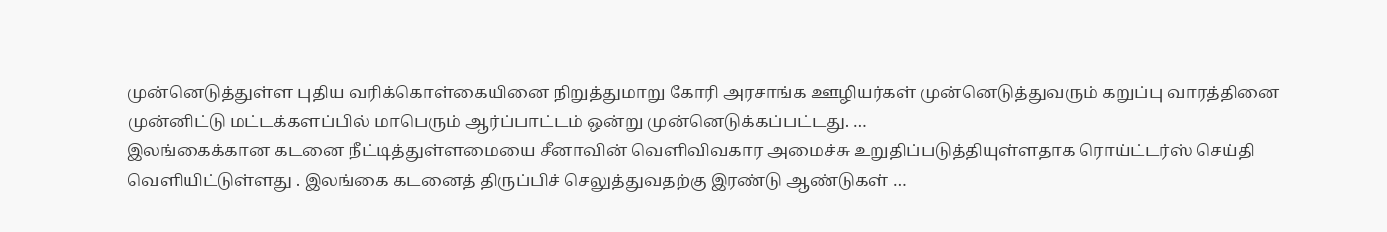முன்னெடுத்துள்ள புதிய வரிக்கொள்கையினை நிறுத்துமாறு கோரி அரசாங்க ஊழியர்கள் முன்னெடுத்துவரும் கறுப்பு வாரத்தினை முன்னிட்டு மட்டக்களப்பில் மாபெரும் ஆர்ப்பாட்டம் ஒன்று முன்னெடுக்கப்பட்டது. …
இலங்கைக்கான கடனை நீட்டித்துள்ளமையை சீனாவின் வெளிவிவகார அமைச்சு உறுதிப்படுத்தியுள்ளதாக ரொய்ட்டர்ஸ் செய்தி வெளியிட்டுள்ளது . இலங்கை கடனைத் திருப்பிச் செலுத்துவதற்கு இரண்டு ஆண்டுகள் …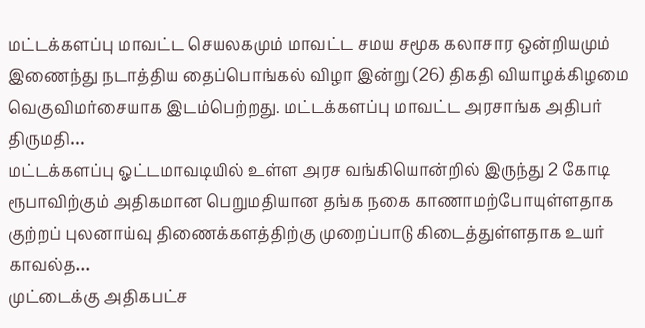மட்டக்களப்பு மாவட்ட செயலகமும் மாவட்ட சமய சமூக கலாசார ஒன்றியமும் இணைந்து நடாத்திய தைப்பொங்கல் விழா இன்று (26) திகதி வியாழக்கிழமை வெகுவிமர்சையாக இடம்பெற்றது. மட்டக்களப்பு மாவட்ட அரசாங்க அதிபர் திருமதி…
மட்டக்களப்பு ஓட்டமாவடியில் உள்ள அரச வங்கியொன்றில் இருந்து 2 கோடி ரூபாவிற்கும் அதிகமான பெறுமதியான தங்க நகை காணாமற்போயுள்ளதாக குற்றப் புலனாய்வு திணைக்களத்திற்கு முறைப்பாடு கிடைத்துள்ளதாக உயர் காவல்த…
முட்டைக்கு அதிகபட்ச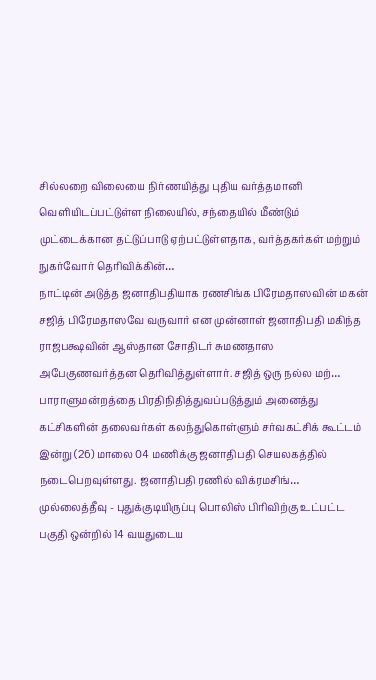சில்லறை விலையை நிர்ணயித்து புதிய வர்த்தமானி வெளியிடப்பட்டுள்ள நிலையில், சந்தையில் மீண்டும் முட்டைக்கான தட்டுப்பாடு ஏற்பட்டுள்ளதாக, வர்த்தகர்கள் மற்றும் நுகர்வோர் தெரிவிக்கின்…
நாட்டின் அடுத்த ஜனாதிபதியாக ரணசிங்க பிரேமதாஸவின் மகன் சஜித் பிரேமதாஸவே வருவார் என முன்னாள் ஜனாதிபதி மகிந்த ராஜபக்ஷவின் ஆஸ்தான சோதிடர் சுமணதாஸ அபேகுணவர்த்தன தெரிவித்துள்ளார். சஜித் ஒரு நல்ல மற்…
பாராளுமன்றத்தை பிரதிநிதித்துவப்படுத்தும் அனைத்து கட்சிகளின் தலைவர்கள் கலந்துகொள்ளும் சர்வகட்சிக் கூட்டம் இன்று (26) மாலை 04 மணிக்கு ஜனாதிபதி செயலகத்தில் நடைபெறவுள்ளது. ஜனாதிபதி ரணில் விக்ரமசிங்…
முல்லைத்தீவு - புதுக்குடியிருப்பு பொலிஸ் பிரிவிற்கு உட்பட்ட பகுதி ஒன்றில் 14 வயதுடைய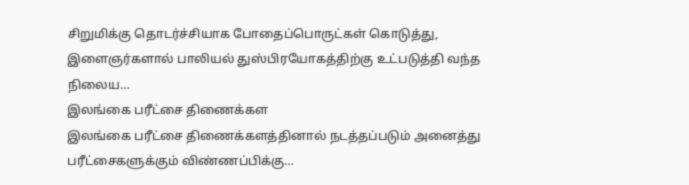சிறுமிக்கு தொடர்ச்சியாக போதைப்பொருட்கள் கொடுத்து, இளைஞர்களால் பாலியல் துஸ்பிரயோகத்திற்கு உட்படுத்தி வந்த நிலைய…
இலங்கை பரீட்சை திணைக்கள
இலங்கை பரீட்சை திணைக்களத்தினால் நடத்தப்படும் அனைத்து பரீட்சைகளுக்கும் விண்ணப்பிக்கு…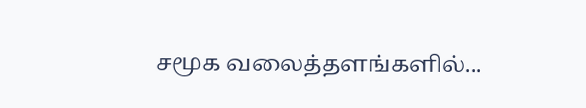சமூக வலைத்தளங்களில்...